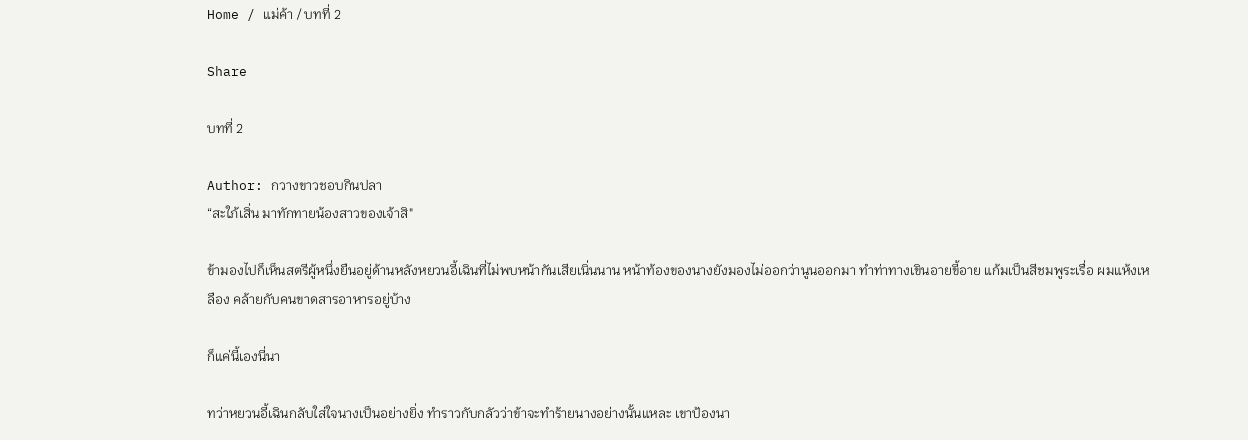Home / แม่ค้า / บทที่ 2

Share

บทที่ 2

Author: กวางขาวชอบกินปลา
“สะใภ้เสิ่น มาทักทายน้องสาวของเจ้าสิ"

ข้ามองไปก็เห็นสตรีผู้หนึ่งยืนอยู่ด้านหลังหยวนอี้เฉินที่ไม่พบหน้ากันเสียเนิ่นนาน หน้าท้องของนางยังมองไม่ออกว่านูนออกมา ทำท่าทางเขินอายขี้อาย แก้มเป็นสีชมพูระเรื่อ ผมแห้งเหลือง คล้ายกับคนขาดสารอาหารอยู่บ้าง

ก็แค่นี้เองนี่นา

ทว่าหยวนอี้เฉินกลับใส่ใจนางเป็นอย่างยิ่ง ทำราวกับกลัวว่าข้าจะทำร้ายนางอย่างนั้นแหละ เขาป้องนา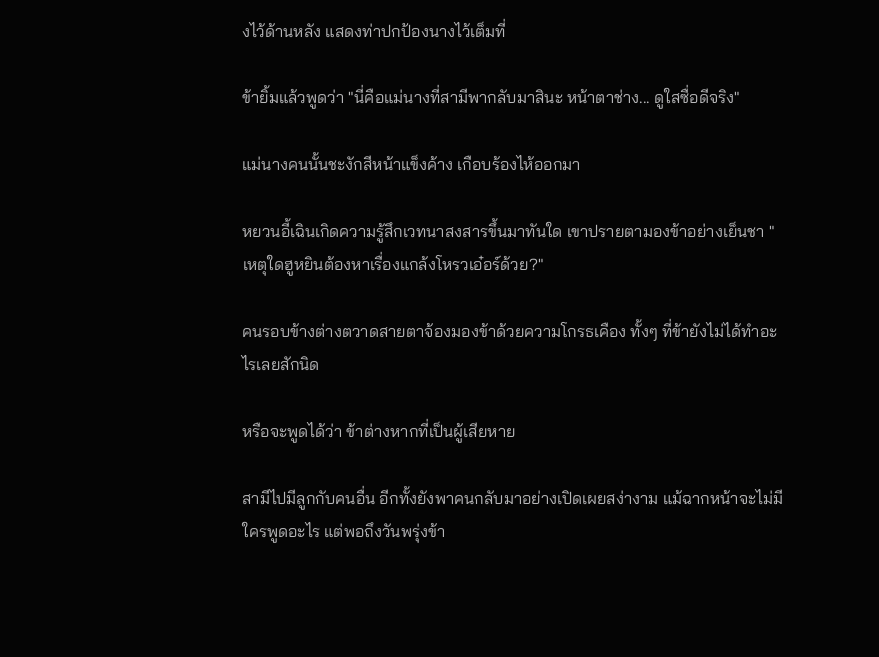งไว้ด้านหลัง แสดงท่าปกป้องนางไว้เต็มที่

ข้ายิ้มแล้วพูดว่า "นี่คือแม่นางที่สามีพากลับมาสินะ หน้าตาช่าง... ดูใสซื่อดีจริง"

แม่นางคนนั้นชะงักสีหน้าแข็งค้าง เกือบร้องไห้ออกมา

หยวนอี้เฉินเกิดความรู้สึกเวทนาสงสารขึ้นมาทันใด เขาปรายตามองข้าอย่างเย็นชา "เหตุใดฮูหยินต้องหาเรื่องแกล้งโหรวเอ๋อร์ด้วย?"

คนรอบข้างต่างตวาดสายตาจ้องมองข้าด้วยความโกรธเคือง ทั้งๆ ที่ข้ายังไม่ได้ทำอะไรเลยสักนิด

หรือจะพูดได้ว่า ข้าต่างหากที่เป็นผู้เสียหาย

สามีไปมีลูกกับคนอื่น อีกทั้งยังพาคนกลับมาอย่างเปิดเผยสง่างาม แม้ฉากหน้าจะไม่มีใครพูดอะไร แต่พอถึงวันพรุ่งข้า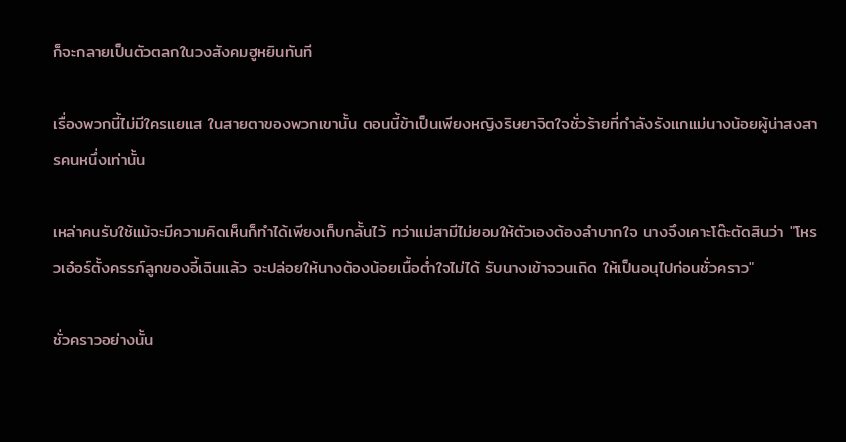ก็จะกลายเป็นตัวตลกในวงสังคมฮูหยินทันที

เรื่องพวกนี้ไม่มีใครแยแส ในสายตาของพวกเขานั้น ตอนนี้ข้าเป็นเพียงหญิงริษยาจิตใจชั่วร้ายที่กำลังรังแกแม่นางน้อยผู้น่าสงสารคนหนึ่งเท่านั้น

เหล่าคนรับใช้แม้จะมีความคิดเห็นก็ทำได้เพียงเก็บกลั้นไว้ ทว่าแม่สามีไม่ยอมให้ตัวเองต้องลำบากใจ นางจึงเคาะโต๊ะตัดสินว่า "โหรวเอ๋อร์ตั้งครรภ์ลูกของอี้เฉินแล้ว จะปล่อยให้นางต้องน้อยเนื้อต่ำใจไม่ได้ รับนางเข้าจวนเถิด ให้เป็นอนุไปก่อนชั่วคราว"

ชั่วคราวอย่างนั้น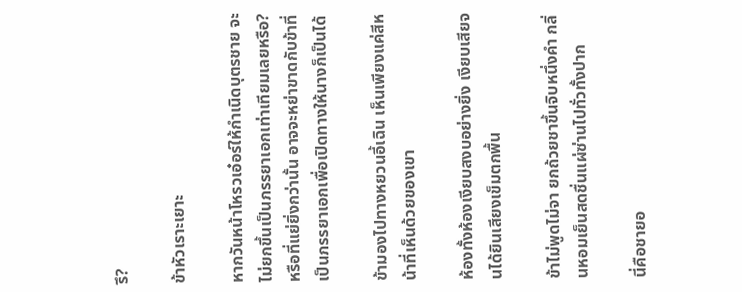รึ?

ข้าหัวเราะเยาะ

หากวันหน้าโหรวเอ๋อร์ให้กำเนิดบุตรชาย จะไม่ยกขึ้นเป็นภรรยาเอกเท่าเทียมเลยหรือ? หรือที่แย่ยิ่งกว่านั้น อาจจะหย่าขาดกับข้าที่เป็นภรรยาเอกเพื่อเปิดทางให้นางก็เป็นได้

ข้ามองไปทางหยวนอี้เฉิน เห็นเพียงแค่สีหน้าที่เห็นด้วยของเขา

ห้องทั้งห้องเงียบสงบอย่างยิ่ง เงียบเสียจนได้ยินเสียงเข็มตกพื้น

ข้าไม่พูดไม่จา ยกถ้วยชาขึ้นจิบหนึ่งคำ กลิ่นหอมเย็นสดชื่นแผ่ซ่านไปทั่วทั้งปาก

นี่คือชายอ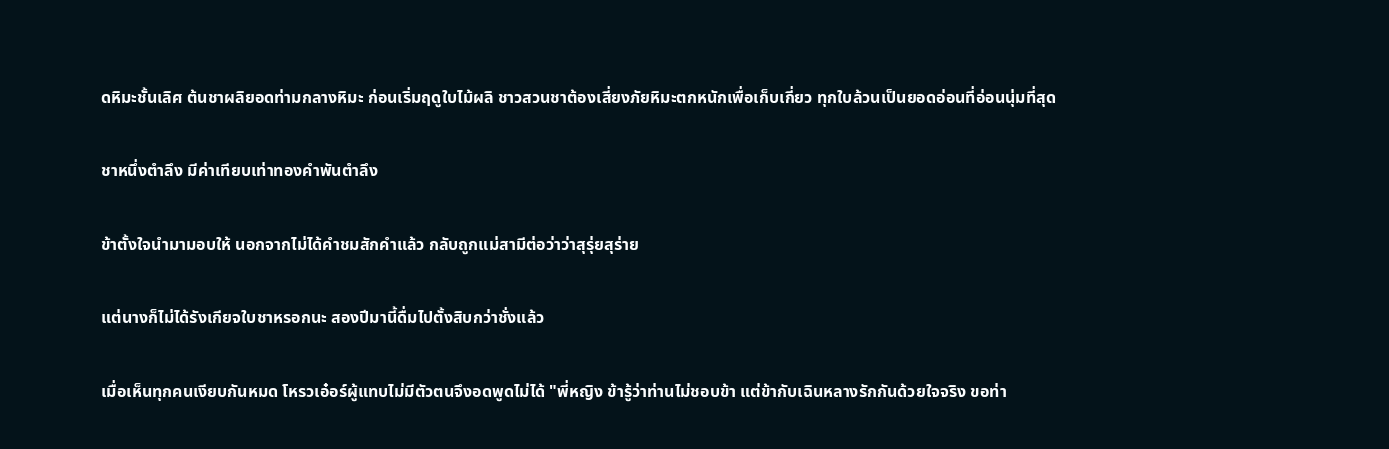ดหิมะชั้นเลิศ ต้นชาผลิยอดท่ามกลางหิมะ ก่อนเริ่มฤดูใบไม้ผลิ ชาวสวนชาต้องเสี่ยงภัยหิมะตกหนักเพื่อเก็บเกี่ยว ทุกใบล้วนเป็นยอดอ่อนที่อ่อนนุ่มที่สุด

ชาหนึ่งตำลึง มีค่าเทียบเท่าทองคำพันตำลึง

ข้าตั้งใจนำมามอบให้ นอกจากไม่ได้คำชมสักคำแล้ว กลับถูกแม่สามีต่อว่าว่าสุรุ่ยสุร่าย

แต่นางก็ไม่ได้รังเกียจใบชาหรอกนะ สองปีมานี้ดื่มไปตั้งสิบกว่าชั่งแล้ว

เมื่อเห็นทุกคนเงียบกันหมด โหรวเอ๋อร์ผู้แทบไม่มีตัวตนจึงอดพูดไม่ได้ "พี่หญิง ข้ารู้ว่าท่านไม่ชอบข้า แต่ข้ากับเฉินหลางรักกันด้วยใจจริง ขอท่า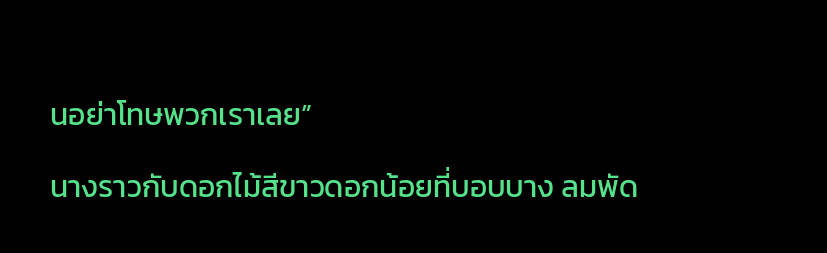นอย่าโทษพวกเราเลย”

นางราวกับดอกไม้สีขาวดอกน้อยที่บอบบาง ลมพัด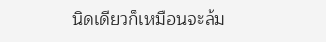นิดเดียวก็เหมือนจะล้ม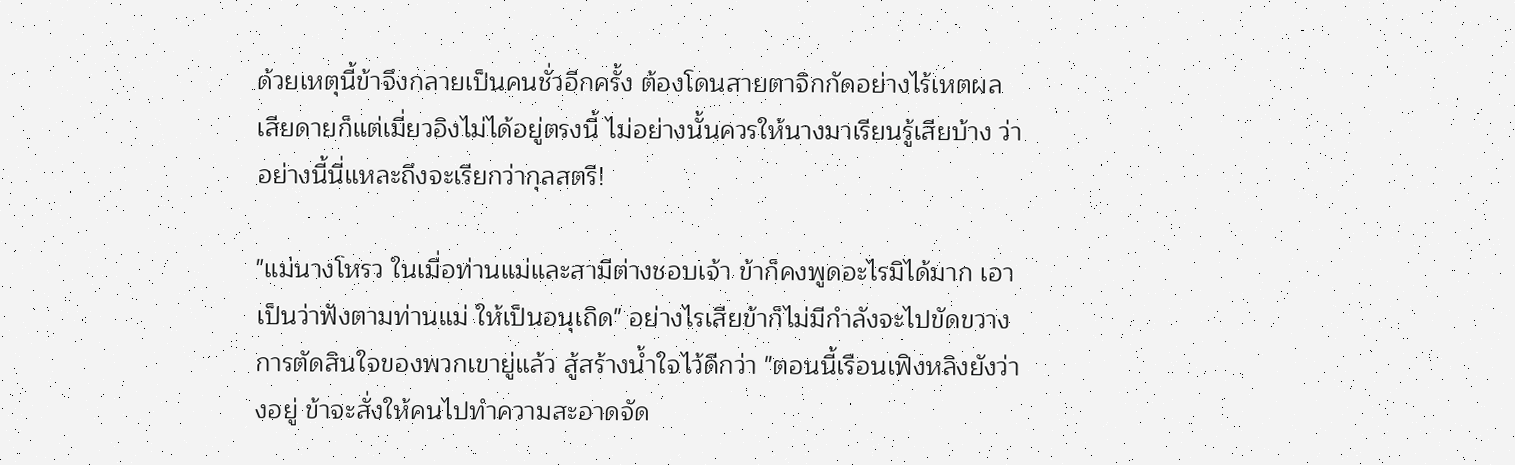ด้วยเหตุนี้ข้าจึงกลายเป็นคนชั่วอีกครั้ง ต้องโดนสายตาจิกกัดอย่างไร้เหตผล เสียดายก็แต่เมี่ยวอิงไม่ได้อยู่ตรงนี้ ไม่อย่างนั้นควรให้นางมาเรียนรู้เสียบ้าง ว่าอย่างนี้นี่แหละถึงจะเรียกว่ากุลสตรี!

"แม่นางโหรว ในเมื่อท่านแม่และสามีต่างชอบเจ้า ข้าก็คงพูดอะไรมิได้มาก เอาเป็นว่าฟังตามท่านแม่ ให้เป็นอนุเถิด" อย่างไรเสียข้าก็ไม่มีกำลังจะไปขัดขวางการตัดสินใจของพวกเขายู่แล้ว สู้สร้างน้ำใจไว้ดีกว่า "ตอนนี้เรือนเฟิงหลิงยังว่างอยู่ ข้าจะสั่งให้คนไปทำความสะอาดจัด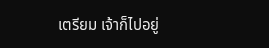เตรียม เจ้าก็ไปอยู่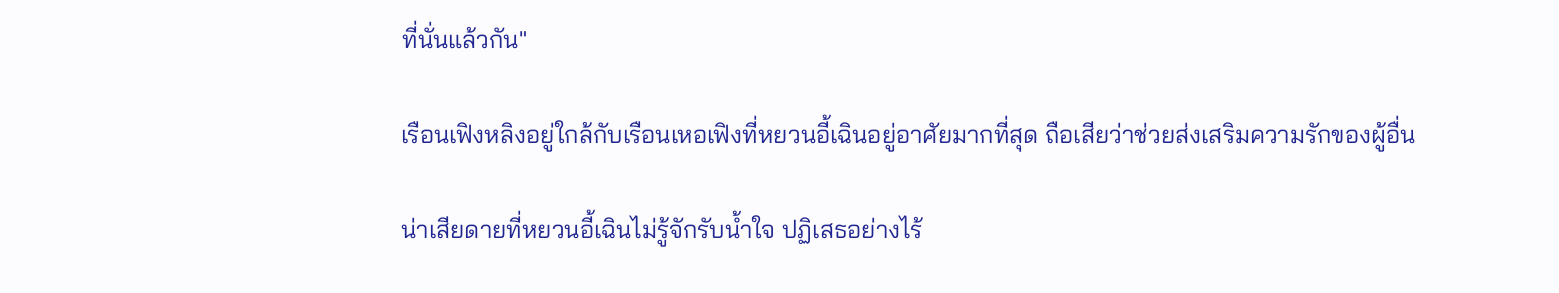ที่นั่นแล้วกัน"

เรือนเฟิงหลิงอยู่ใกล้กับเรือนเหอเฟิงที่หยวนอี้เฉินอยู่อาศัยมากที่สุด ถือเสียว่าช่วยส่งเสริมความรักของผู้อื่น

น่าเสียดายที่หยวนอี้เฉินไม่รู้จักรับน้ำใจ ปฏิเสธอย่างไร้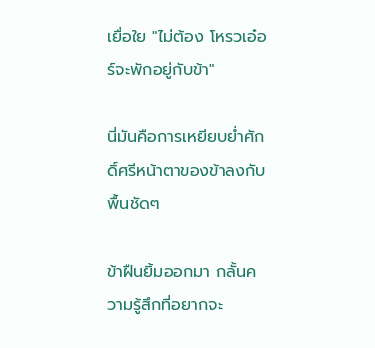เยื่อใย "ไม่ต้อง โหรวเอ๋อร์จะพักอยู่กับข้า"

นี่มันคือการเหยียบย่ำศักดิ์ศรีหน้าตาของข้าลงกับพื้นชัดๆ

ข้าฝืนยิ้มออกมา กลั้นความรู้สึกที่อยากจะ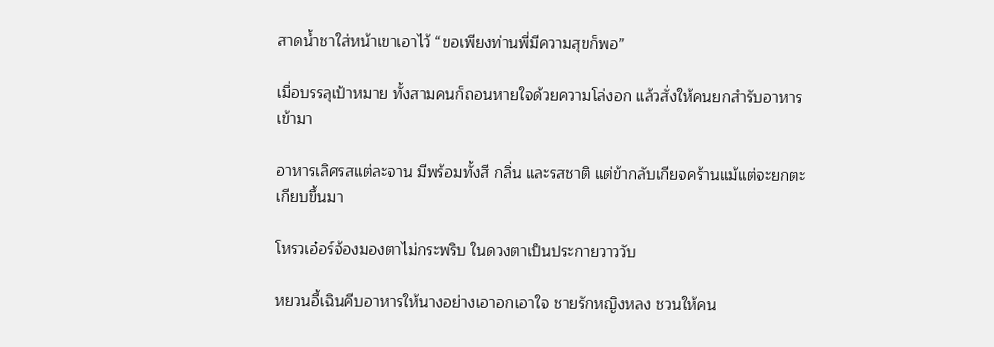สาดน้ำชาใส่หน้าเขาเอาไว้ “ขอเพียงท่านพี่มีความสุขก็พอ”

เมื่อบรรลุเป้าหมาย ทั้งสามคนก็ถอนหายใจด้วยความโล่งอก แล้วสั่งให้คนยกสำรับอาหารเข้ามา

อาหารเลิศรสแต่ละจาน มีพร้อมทั้งสี กลิ่น และรสชาติ แต่ข้ากลับเกียจคร้านแม้แต่จะยกตะเกียบขึ้นมา

โหรวเอ๋อร์จ้องมองตาไม่กระพริบ ในดวงตาเป็นประกายวาววับ

หยวนอี้เฉินคีบอาหารให้นางอย่างเอาอกเอาใจ ชายรักหญิงหลง ชวนให้คน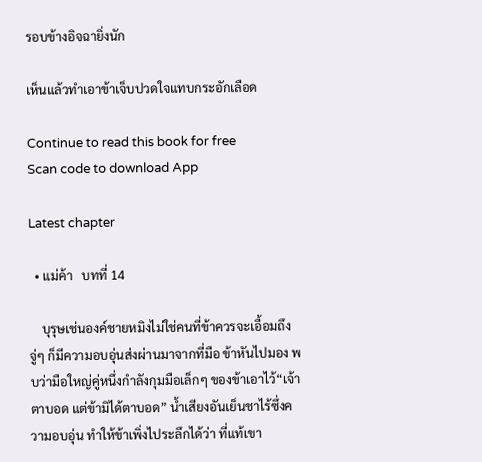รอบข้างอิจฉายิ่งนัก

เห็นแล้วทำเอาข้าเจ็บปวดใจแทบกระอักเลือด

Continue to read this book for free
Scan code to download App

Latest chapter

  • แม่ค้า   บทที่ 14

    บุรุษเช่นองค์ชายหมิงไม่ใช่คนที่ข้าควรจะเอื้อมถึงจู่ๆ ก็มีความอบอุ่นส่งผ่านมาจากที่มือ ข้าหันไปมอง พบว่ามือใหญ่คู่หนึ่งกำลังกุมมือเล็กๆ ของข้าเอาไว้“เจ้าตาบอด แต่ข้ามิได้ตาบอด” น้ำเสียงอันเย็นชาไร้ซึ่งความอบอุ่น ทำให้ข้าเพิ่งไประลึกได้ว่า ที่แท้เขา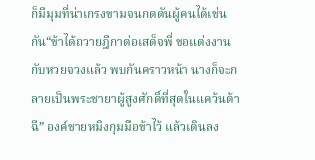ก็มีมุมที่น่าเกรงขามจนกดดันผู้คนได้เช่นกัน“ข้าได้ถวายฎีกาต่อเสด็จพี่ ขอแต่งงานกับหวยจวงแล้ว พบกันคราวหน้า นางก็จะกลายเป็นพระชายาผู้สูงศักดิ์ที่สุดในแคว้นต้าฉี” องค์ชายหมิงกุมมือข้าไว้ แล้วเดินลง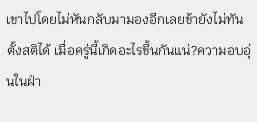เขาไปโดยไม่หันกลับมามองอีกเลยข้ายังไม่ทันตั้งสติได้ เมื่อครู่นี้เกิดอะไรขึ้นกันแน่?ความอบอุ่นในฝ่า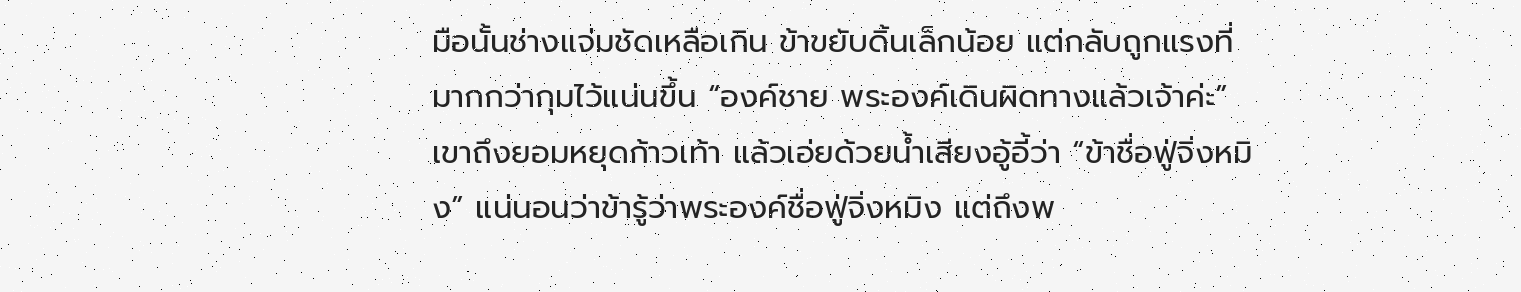มือนั้นช่างแจ่มชัดเหลือเกิน ข้าขยับดิ้นเล็กน้อย แต่กลับถูกแรงที่มากกว่ากุมไว้แน่นขึ้น “องค์ชาย พระองค์เดินผิดทางแล้วเจ้าค่ะ”เขาถึงยอมหยุดก้าวเท้า แล้วเอ่ยด้วยน้ำเสียงอู้อี้ว่า “ข้าชื่อฟู่จิ่งหมิง” แน่นอนว่าข้ารู้ว่าพระองค์ชื่อฟู่จิ่งหมิง แต่ถึงพ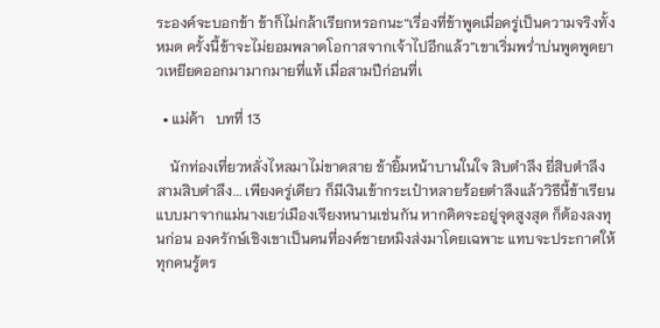ระองค์จะบอกข้า ข้าก็ไม่กล้าเรียกหรอกนะ“เรื่องที่ข้าพูดเมื่อครู่เป็นความจริงทั้งหมด ครั้งนี้ข้าจะไม่ยอมพลาดโอกาสจากเจ้าไปอีกแล้ว”เขาเริ่มพร่ำบ่นพูดพูดยาวเหยียดออกมามากมายที่แท้ เมื่อสามปีก่อนที่เ

  • แม่ค้า   บทที่ 13

    นักท่องเที่ยวหลั่งไหลมาไม่ขาดสาย ข้ายิ้มหน้าบานในใจ สิบตำลึง ยี่สิบตำลึง สามสิบตำลึง... เพียงครู่เดียว ก็มีเงินเข้ากระเป๋าหลายร้อยตำลึงแล้ววิธีนี้ข้าเรียนแบบมาจากแม่นางเยว่เมืองเจียงหนานเช่นกัน หากคิดจะอยู่จุดสูงสุด ก็ต้องลงทุนก่อน องครักษ์เชิงเขาเป็นคนที่องค์ชายหมิงส่งมาโดยเฉพาะ แทบจะประกาศให้ทุกคนรู้ตร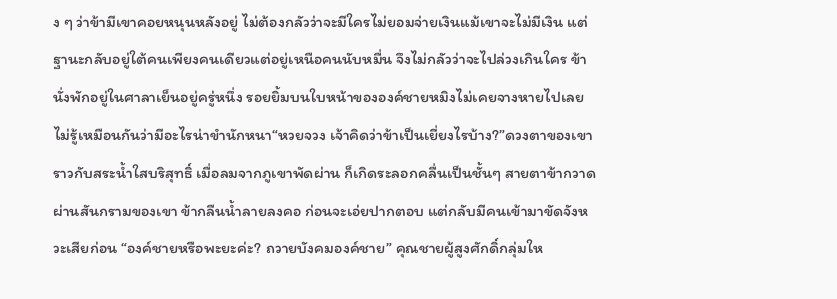ง ๆ ว่าข้ามีเขาคอยหนุนหลังอยู่ ไม่ต้องกลัวว่าจะมีใครไม่ยอมจ่ายเงินแม้เขาจะไม่มีเงิน แต่ฐานะกลับอยู่ใต้คนเพียงคนเดียวแต่อยู่เหนือคนนับหมื่น จึงไม่กลัวว่าจะไปล่วงเกินใคร ข้านั่งพักอยู่ในศาลาเย็นอยู่ครู่หนึ่ง รอยยิ้มบนใบหน้าขององค์ชายหมิงไม่เคยจางหายไปเลยไม่รู้เหมือนกันว่ามีอะไรน่าขำนักหนา“หวยจวง เจ้าคิดว่าข้าเป็นเยี่ยงไรบ้าง?”ดวงตาของเขาราวกับสระน้ำใสบริสุทธิ์ เมื่อลมจากภูเขาพัดผ่าน ก็เกิดระลอกคลื่นเป็นชั้นๆ สายตาข้ากวาดผ่านสันกรามของเขา ข้ากลืนน้ำลายลงคอ ก่อนจะเอ่ยปากตอบ แต่กลับมีคนเข้ามาขัดจังหวะเสียก่อน “องค์ชายหรือพะยะค่ะ? ถวายบังคมองค์ชาย” คุณชายผู้สูงศักดิ์กลุ่มให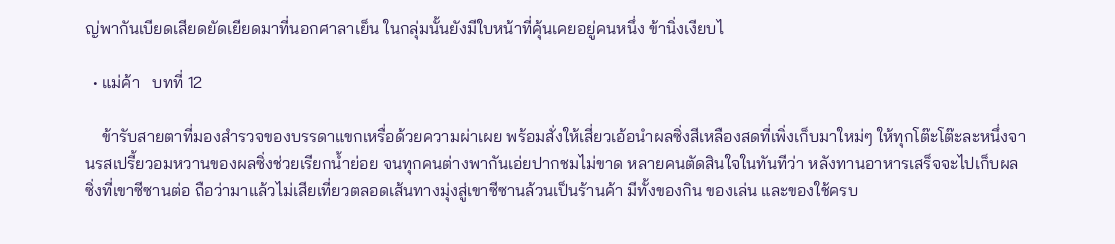ญ่พากันเบียดเสียดยัดเยียดมาที่นอกศาลาเย็น ในกลุ่มนั้นยังมีใบหน้าที่คุ้นเคยอยู่คนหนึ่ง ข้านิ่งเงียบไ

  • แม่ค้า   บทที่ 12

    ข้ารับสายตาที่มองสำรวจของบรรดาแขกเหรื่อด้วยความผ่าเผย พร้อมสั่งให้เสี่ยวเอ้อนำผลซิ่งสีเหลืองสดที่เพิ่งเก็บมาใหม่ๆ ให้ทุกโต๊ะโต๊ะละหนึ่งจานรสเปรี้ยวอมหวานของผลซิ่งช่วยเรียกน้ำย่อย จนทุกคนต่างพากันเอ่ยปากชมไม่ขาด หลายคนตัดสินใจในทันทีว่า หลังทานอาหารเสร็จจะไปเก็บผลซิ่งที่เขาซีซานต่อ ถือว่ามาแล้วไม่เสียเที่ยวตลอดเส้นทางมุ่งสู่เขาซีซานล้วนเป็นร้านค้า มีทั้งของกิน ของเล่น และของใช้ครบ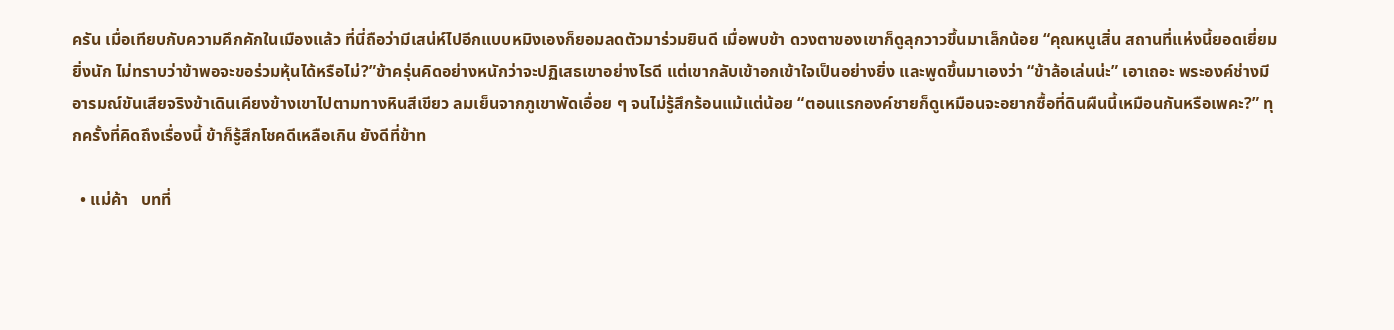ครัน เมื่อเทียบกับความคึกคักในเมืองแล้ว ที่นี่ถือว่ามีเสน่ห์ไปอีกแบบหมิงเองก็ยอมลดตัวมาร่วมยินดี เมื่อพบข้า ดวงตาของเขาก็ดูลุกวาวขึ้นมาเล็กน้อย “คุณหนูเสิ่น สถานที่แห่งนี้ยอดเยี่ยมยิ่งนัก ไม่ทราบว่าข้าพอจะขอร่วมหุ้นได้หรือไม่?”ข้าครุ่นคิดอย่างหนักว่าจะปฏิเสธเขาอย่างไรดี แต่เขากลับเข้าอกเข้าใจเป็นอย่างยิ่ง และพูดขึ้นมาเองว่า “ข้าล้อเล่นน่ะ” เอาเถอะ พระองค์ช่างมีอารมณ์ขันเสียจริงข้าเดินเคียงข้างเขาไปตามทางหินสีเขียว ลมเย็นจากภูเขาพัดเอื่อย ๆ จนไม่รู้สึกร้อนแม้แต่น้อย “ตอนแรกองค์ชายก็ดูเหมือนจะอยากซื้อที่ดินผืนนี้เหมือนกันหรือเพคะ?” ทุกครั้งที่คิดถึงเรื่องนี้ ข้าก็รู้สึกโชคดีเหลือเกิน ยังดีที่ข้าท

  • แม่ค้า   บทที่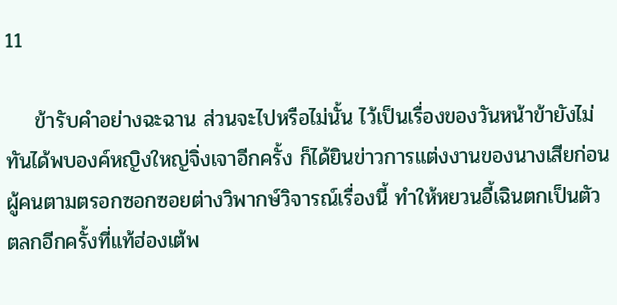11

    ข้ารับคำอย่างฉะฉาน ส่วนจะไปหรือไม่นั้น ไว้เป็นเรื่องของวันหน้าข้ายังไม่ทันได้พบองค์หญิงใหญ่จิ่งเจาอีกครั้ง ก็ได้ยินข่าวการแต่งงานของนางเสียก่อนผู้คนตามตรอกซอกซอยต่างวิพากษ์วิจารณ์เรื่องนี้ ทำให้หยวนอี้เฉินตกเป็นตัวตลกอีกครั้งที่แท้ฮ่องเต้พ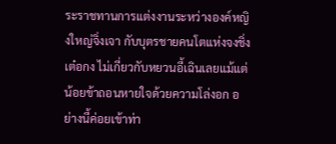ระราชทานการแต่งงานระหว่างองค์หญิงใหญ่จิ่งเจา กับบุตรชายคนโตแห่งจงชิ่งเต๋อกง ไม่เกี่ยวกับหยวนอี้เฉินเลยแม้แต่น้อยข้าถอนหายใจด้วยความโล่งอก อย่างนี้ค่อยเข้าท่า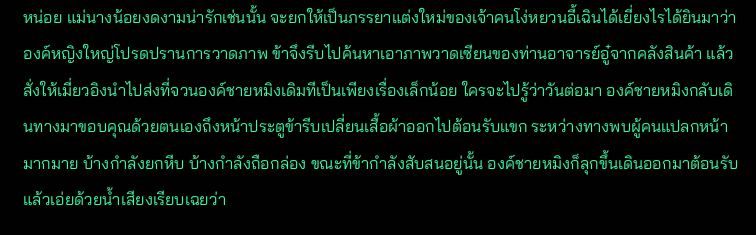หน่อย แม่นางน้อยงดงามน่ารักเช่นนั้น จะยกให้เป็นภรรยาแต่งใหม่ของเจ้าคนโง่หยวนอี้เฉินได้เยี่ยงไรได้ยินมาว่าองค์หญิงใหญ่โปรดปรานการวาดภาพ ข้าจึงรีบไปค้นหาเอาภาพวาดเซียนของท่านอาจารย์อู๋จากคลังสินค้า แล้วสั่งให้เมี่ยวอิงนำไปส่งที่จวนองค์ชายหมิงเดิมทีเป็นเพียงเรื่องเล็กน้อย ใครจะไปรู้ว่าวันต่อมา องค์ชายหมิงกลับเดินทางมาขอบคุณด้วยตนเองถึงหน้าประตูข้ารีบเปลี่ยนเสื้อผ้าออกไปต้อนรับแขก ระหว่างทางพบผู้คนแปลกหน้ามากมาย บ้างกำลังยกหีบ บ้างกำลังถือกล่อง ขณะที่ข้ากำลังสับสนอยู่นั้น องค์ชายหมิงก็ลุกขึ้นเดินออกมาต้อนรับ แล้วเอ่ยด้วยน้ำเสียงเรียบเฉยว่า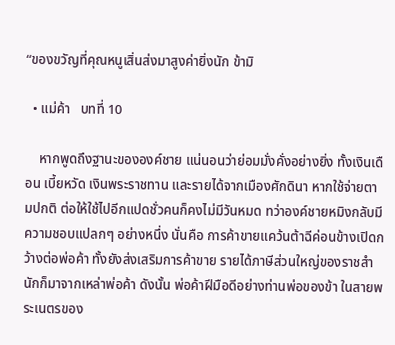“ของขวัญที่คุณหนูเสิ่นส่งมาสูงค่ายิ่งนัก ข้ามิ

  • แม่ค้า   บทที่ 10

    หากพูดถึงฐานะขององค์ชาย แน่นอนว่าย่อมมั่งคั่งอย่างยิ่ง ทั้งเงินเดือน เบี้ยหวัด เงินพระราชทาน และรายได้จากเมืองศักดินา หากใช้จ่ายตามปกติ ต่อให้ใช้ไปอีกแปดชั่วคนก็คงไม่มีวันหมด ทว่าองค์ชายหมิงกลับมีความชอบแปลกๆ อย่างหนึ่ง นั่นคือ การค้าขายแคว้นต้าฉีค่อนข้างเปิดกว้างต่อพ่อค้า ทั้งยังส่งเสริมการค้าขาย รายได้ภาษีส่วนใหญ่ของราชสำนักก็มาจากเหล่าพ่อค้า ดังนั้น พ่อค้าฝีมือดีอย่างท่านพ่อของข้า ในสายพระเนตรของ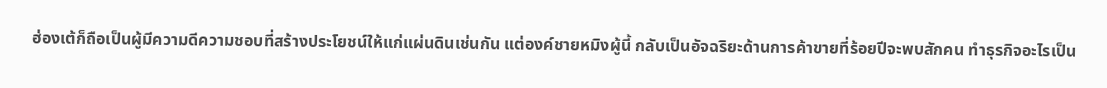ฮ่องเต้ก็ถือเป็นผู้มีความดีความชอบที่สร้างประโยชน์ให้แก่แผ่นดินเช่นกัน แต่องค์ชายหมิงผู้นี้ กลับเป็นอัจฉริยะด้านการค้าขายที่ร้อยปีจะพบสักคน ทำธุรกิจอะไรเป็น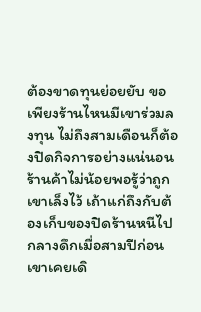ต้องขาดทุนย่อยยับ ขอเพียงร้านไหนมีเขาร่วมลงทุน ไม่ถึงสามเดือนก็ต้องปิดกิจการอย่างแน่นอน ร้านค้าไม่น้อยพอรู้ว่าถูกเขาเล็งไว้ เถ้าแก่ถึงกับต้องเก็บของปิดร้านหนีไปกลางดึกเมื่อสามปีก่อน เขาเคยเดิ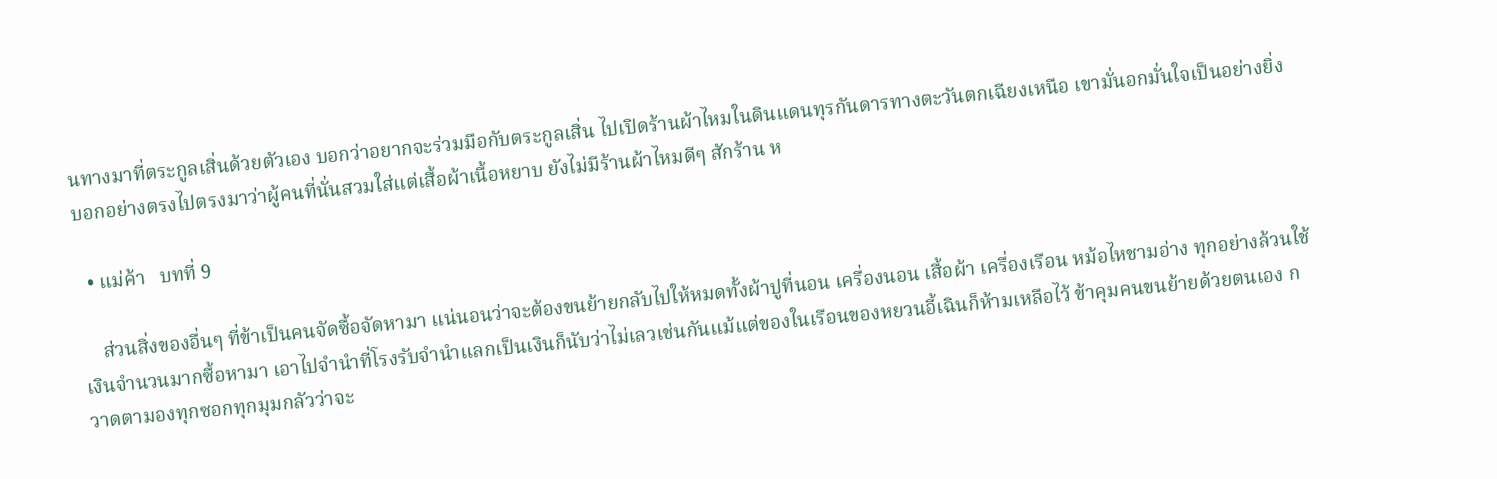นทางมาที่ตระกูลเสิ่นด้วยตัวเอง บอกว่าอยากจะร่วมมือกับตระกูลเสิ่น ไปเปิดร้านผ้าไหมในดินแดนทุรกันดารทางตะวันตกเฉียงเหนือ เขามั่นอกมั่นใจเป็นอย่างยิ่ง บอกอย่างตรงไปตรงมาว่าผู้คนที่นั่นสวมใส่แต่เสื้อผ้าเนื้อหยาบ ยังไม่มีร้านผ้าไหมดีๆ สักร้าน ห

  • แม่ค้า   บทที่ 9

    ส่วนสิ่งของอื่นๆ ที่ข้าเป็นคนจัดซื้อจัดหามา แน่นอนว่าจะต้องขนย้ายกลับไปให้หมดทั้งผ้าปูที่นอน เครื่องนอน เสื้อผ้า เครื่องเรือน หม้อไหชามอ่าง ทุกอย่างล้วนใช้เงินจำนวนมากซื้อหามา เอาไปจำนำที่โรงรับจำนำแลกเป็นเงินก็นับว่าไม่เลวเช่นกันแม้แต่ของในเรือนของหยวนอี้เฉินก็ห้ามเหลือไว้ ข้าคุมคนขนย้ายด้วยตนเอง กวาดตามองทุกซอกทุกมุมกลัวว่าจะ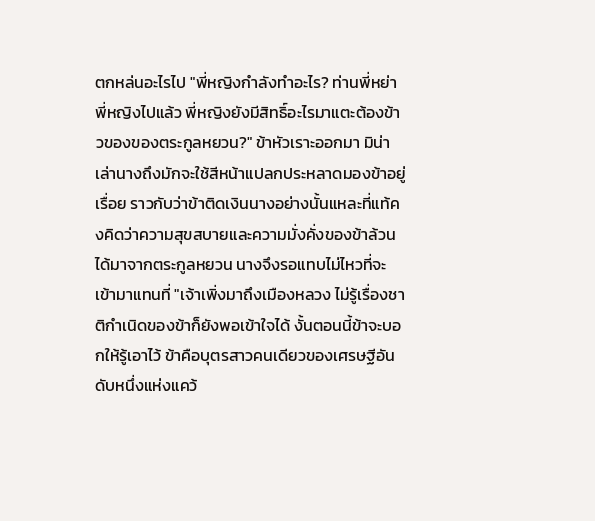ตกหล่นอะไรไป "พี่หญิงกำลังทำอะไร? ท่านพี่หย่าพี่หญิงไปแล้ว พี่หญิงยังมีสิทธิ์อะไรมาแตะต้องข้าวของของตระกูลหยวน?" ข้าหัวเราะออกมา มิน่าเล่านางถึงมักจะใช้สีหน้าแปลกประหลาดมองข้าอยู่เรื่อย ราวกับว่าข้าติดเงินนางอย่างนั้นแหละที่แท้คงคิดว่าความสุขสบายและความมั่งคั่งของข้าล้วนได้มาจากตระกูลหยวน นางจึงรอแทบไม่ไหวที่จะเข้ามาแทนที่ "เจ้าเพิ่งมาถึงเมืองหลวง ไม่รู้เรื่องชาติกำเนิดของข้าก็ยังพอเข้าใจได้ งั้นตอนนี้ข้าจะบอกให้รู้เอาไว้ ข้าคือบุตรสาวคนเดียวของเศรษฐีอันดับหนึ่งแห่งแคว้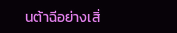นต้าฉีอย่างเสิ่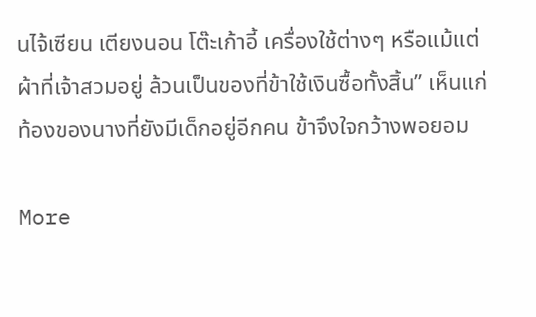นไจ้เซียน เตียงนอน โต๊ะเก้าอี้ เครื่องใช้ต่างๆ หรือแม้แต่ผ้าที่เจ้าสวมอยู่ ล้วนเป็นของที่ข้าใช้เงินซื้อทั้งสิ้น” เห็นแก่ท้องของนางที่ยังมีเด็กอยู่อีกคน ข้าจึงใจกว้างพอยอม

More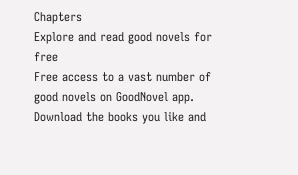Chapters
Explore and read good novels for free
Free access to a vast number of good novels on GoodNovel app. Download the books you like and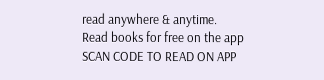read anywhere & anytime.
Read books for free on the app
SCAN CODE TO READ ON APP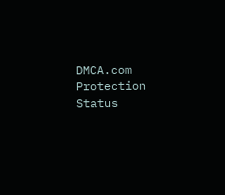DMCA.com Protection Status